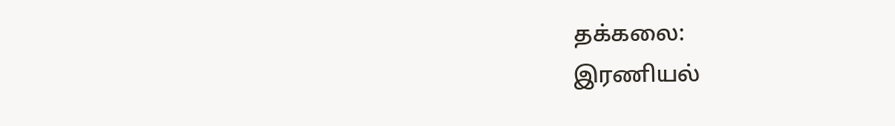தக்கலை:
இரணியல்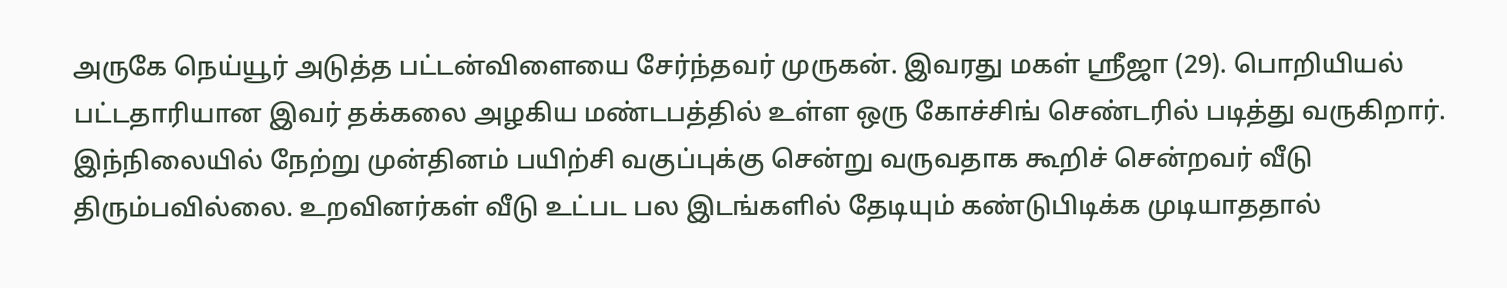அருகே நெய்யூர் அடுத்த பட்டன்விளையை சேர்ந்தவர் முருகன். இவரது மகள் ஸ்ரீஜா (29). பொறியியல் பட்டதாரியான இவர் தக்கலை அழகிய மண்டபத்தில் உள்ள ஒரு கோச்சிங் செண்டரில் படித்து வருகிறார்.
இந்நிலையில் நேற்று முன்தினம் பயிற்சி வகுப்புக்கு சென்று வருவதாக கூறிச் சென்றவர் வீடு திரும்பவில்லை. உறவினர்கள் வீடு உட்பட பல இடங்களில் தேடியும் கண்டுபிடிக்க முடியாததால்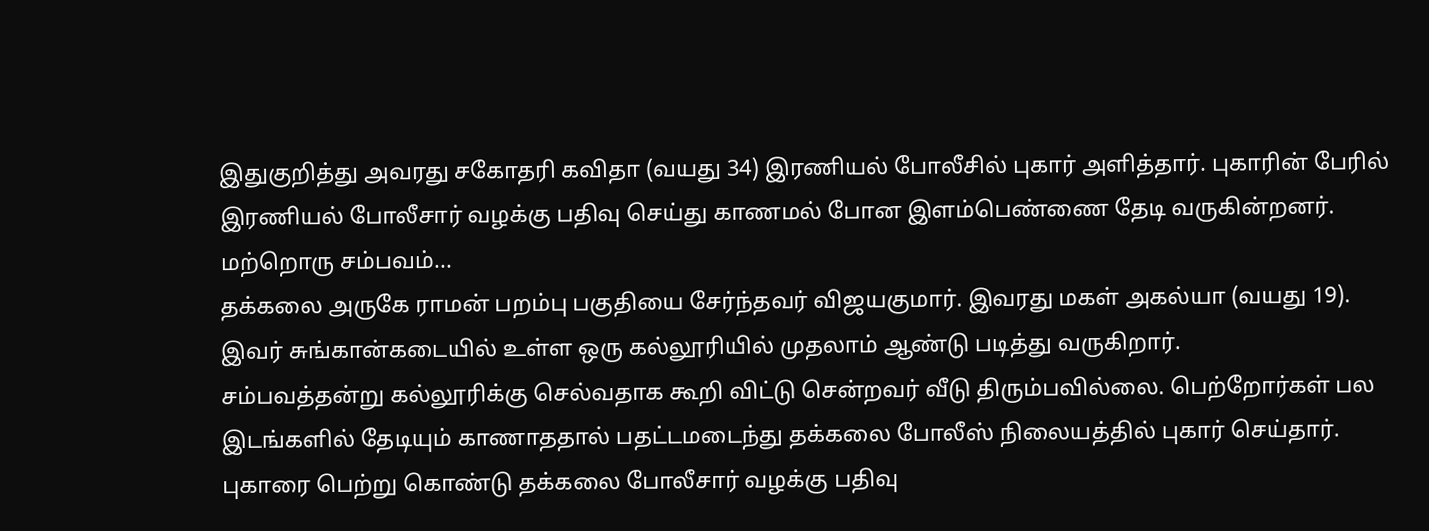இதுகுறித்து அவரது சகோதரி கவிதா (வயது 34) இரணியல் போலீசில் புகார் அளித்தார். புகாரின் பேரில் இரணியல் போலீசார் வழக்கு பதிவு செய்து காணமல் போன இளம்பெண்ணை தேடி வருகின்றனர்.
மற்றொரு சம்பவம்...
தக்கலை அருகே ராமன் பறம்பு பகுதியை சேர்ந்தவர் விஜயகுமார். இவரது மகள் அகல்யா (வயது 19). இவர் சுங்கான்கடையில் உள்ள ஒரு கல்லூரியில் முதலாம் ஆண்டு படித்து வருகிறார்.
சம்பவத்தன்று கல்லூரிக்கு செல்வதாக கூறி விட்டு சென்றவர் வீடு திரும்பவில்லை. பெற்றோர்கள் பல இடங்களில் தேடியும் காணாததால் பதட்டமடைந்து தக்கலை போலீஸ் நிலையத்தில் புகார் செய்தார். புகாரை பெற்று கொண்டு தக்கலை போலீசார் வழக்கு பதிவு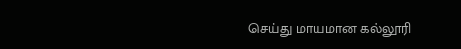செய்து மாயமான கல்லூரி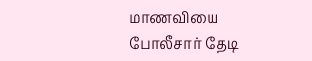மாணவியை போலீசார் தேடி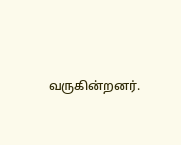வருகின்றனர்.